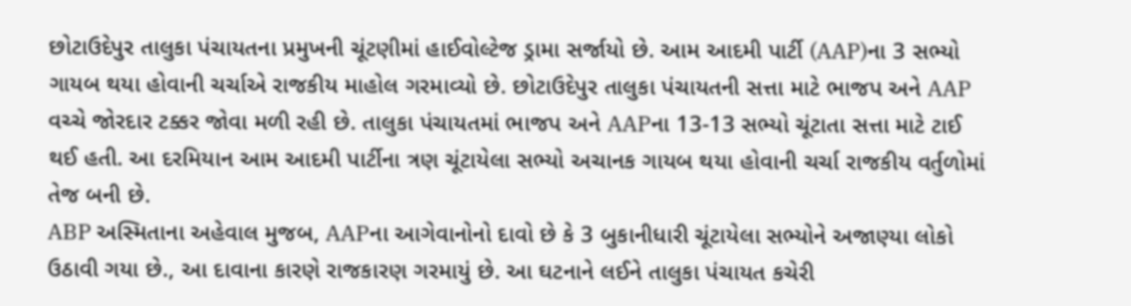છોટાઉદેપુર તાલુકા પંચાયતના પ્રમુખની ચૂંટણીમાં હાઈવોલ્ટેજ ડ્રામા સર્જાયો છે. આમ આદમી પાર્ટી (AAP)ના 3 સભ્યો ગાયબ થયા હોવાની ચર્ચાએ રાજકીય માહોલ ગરમાવ્યો છે. છોટાઉદેપુર તાલુકા પંચાયતની સત્તા માટે ભાજપ અને AAP વચ્ચે જોરદાર ટક્કર જોવા મળી રહી છે. તાલુકા પંચાયતમાં ભાજપ અને AAPના 13-13 સભ્યો ચૂંટાતા સત્તા માટે ટાઈ થઈ હતી. આ દરમિયાન આમ આદમી પાર્ટીના ત્રણ ચૂંટાયેલા સભ્યો અચાનક ગાયબ થયા હોવાની ચર્ચા રાજકીય વર્તુળોમાં તેજ બની છે.
ABP અસ્મિતાના અહેવાલ મુજબ, AAPના આગેવાનોનો દાવો છે કે 3 બુકાનીધારી ચૂંટાયેલા સભ્યોને અજાણ્યા લોકો ઉઠાવી ગયા છે., આ દાવાના કારણે રાજકારણ ગરમાયું છે. આ ઘટનાને લઈને તાલુકા પંચાયત કચેરી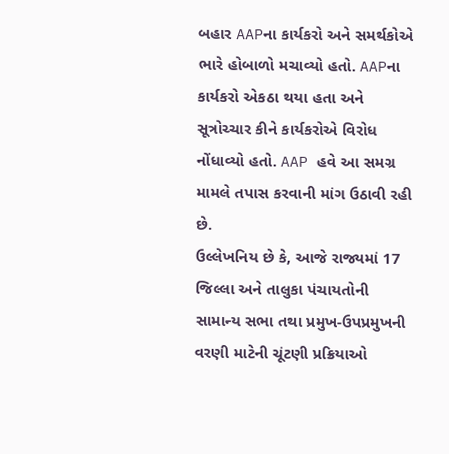બહાર AAPના કાર્યકરો અને સમર્થકોએ ભારે હોબાળો મચાવ્યો હતો. AAPના કાર્યકરો એકઠા થયા હતા અને સૂત્રોચ્ચાર કીને કાર્યકરોએ વિરોધ નોંધાવ્યો હતો. AAP હવે આ સમગ્ર મામલે તપાસ કરવાની માંગ ઉઠાવી રહી છે.
ઉલ્લેખનિય છે કે, આજે રાજ્યમાં 17 જિલ્લા અને તાલુકા પંચાયતોની સામાન્ય સભા તથા પ્રમુખ-ઉપપ્રમુખની વરણી માટેની ચૂંટણી પ્રક્રિયાઓ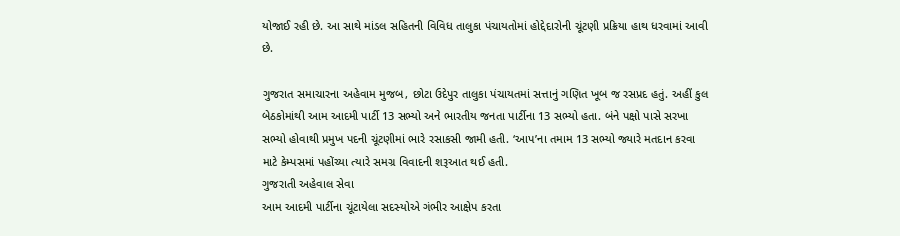યોજાઈ રહી છે. આ સાથે માંડલ સહિતની વિવિધ તાલુકા પંચાયતોમાં હોદ્દેદારોની ચૂંટણી પ્રક્રિયા હાથ ધરવામાં આવી છે.

ગુજરાત સમાચારના અહેવામ મુજબ, છોટા ઉદેપુર તાલુકા પંચાયતમાં સત્તાનું ગણિત ખૂબ જ રસપ્રદ હતું. અહીં કુલ બેઠકોમાંથી આમ આદમી પાર્ટી 13 સભ્યો અને ભારતીય જનતા પાર્ટીના 13 સભ્યો હતા. બંને પક્ષો પાસે સરખા સભ્યો હોવાથી પ્રમુખ પદની ચૂંટણીમાં ભારે રસાકસી જામી હતી. ‘આપ’ના તમામ 13 સભ્યો જ્યારે મતદાન કરવા માટે કેમ્પસમાં પહોંચ્યા ત્યારે સમગ્ર વિવાદની શરૂઆત થઈ હતી.
ગુજરાતી અહેવાલ સેવા
આમ આદમી પાર્ટીના ચૂંટાયેલા સદસ્યોએ ગંભીર આક્ષેપ કરતા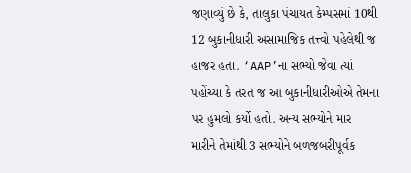જણાવ્યું છે કે, તાલુકા પંચાયત કેમ્પસમાં 10થી 12 બુકાનીધારી અસામાજિક તત્ત્વો પહેલેથી જ હાજર હતા. ‘AAP’ના સભ્યો જેવા ત્યાં પહોંચ્યા કે તરત જ આ બુકાનીધારીઓએ તેમના પર હુમલો કર્યો હતો. અન્ય સભ્યોને માર મારીને તેમાંથી 3 સભ્યોને બળજબરીપૂર્વક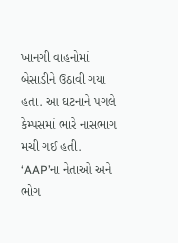ખાનગી વાહનોમાં બેસાડીને ઉઠાવી ગયા હતા. આ ઘટનાને પગલે કેમ્પસમાં ભારે નાસભાગ મચી ગઈ હતી.
‘AAP’ના નેતાઓ અને ભોગ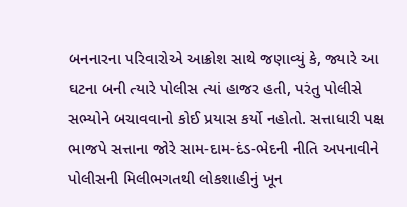બનનારના પરિવારોએ આક્રોશ સાથે જણાવ્યું કે, જ્યારે આ ઘટના બની ત્યારે પોલીસ ત્યાં હાજર હતી, પરંતુ પોલીસે સભ્યોને બચાવવાનો કોઈ પ્રયાસ કર્યો નહોતો. સત્તાધારી પક્ષ ભાજપે સત્તાના જોરે સામ-દામ-દંડ-ભેદની નીતિ અપનાવીને પોલીસની મિલીભગતથી લોકશાહીનું ખૂન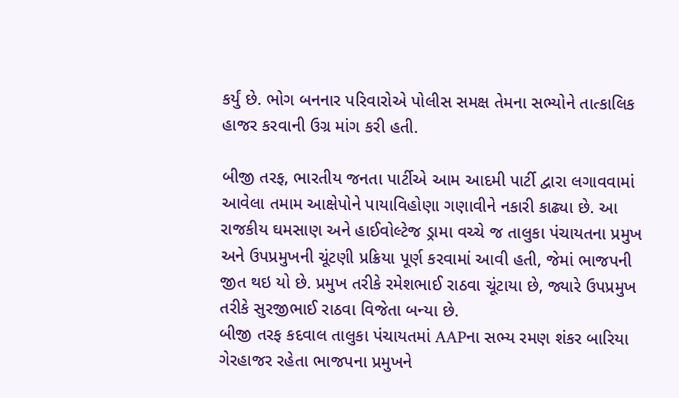કર્યું છે. ભોગ બનનાર પરિવારોએ પોલીસ સમક્ષ તેમના સભ્યોને તાત્કાલિક હાજર કરવાની ઉગ્ર માંગ કરી હતી.

બીજી તરફ, ભારતીય જનતા પાર્ટીએ આમ આદમી પાર્ટી દ્વારા લગાવવામાં આવેલા તમામ આક્ષેપોને પાયાવિહોણા ગણાવીને નકારી કાઢ્યા છે. આ રાજકીય ઘમસાણ અને હાઈવોલ્ટેજ ડ્રામા વચ્ચે જ તાલુકા પંચાયતના પ્રમુખ અને ઉપપ્રમુખની ચૂંટણી પ્રક્રિયા પૂર્ણ કરવામાં આવી હતી, જેમાં ભાજપની જીત થઇ યો છે. પ્રમુખ તરીકે રમેશભાઈ રાઠવા ચૂંટાયા છે, જ્યારે ઉપપ્રમુખ તરીકે સુરજીભાઈ રાઠવા વિજેતા બન્યા છે.
બીજી તરફ કદવાલ તાલુકા પંચાયતમાં AAPના સભ્ય રમણ શંકર બારિયા ગેરહાજર રહેતા ભાજપના પ્રમુખને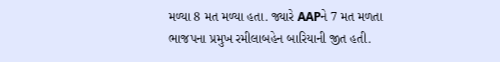મળ્યા 8 મત મળ્યા હતા. જ્યારે AAPને 7 મત મળતા ભાજપના પ્રમુખ રમીલાબહેન બારિયાની જીત હતી.